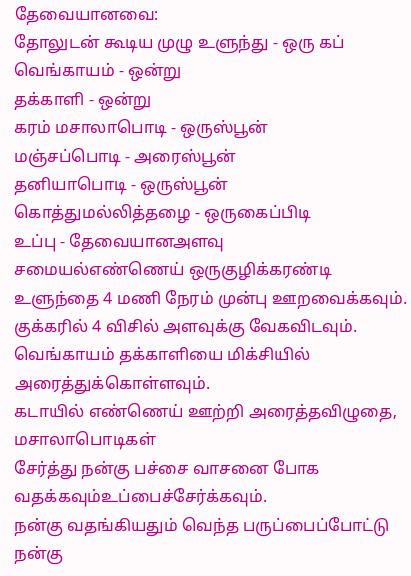தேவையானவை:
தோலுடன் கூடிய முழு உளுந்து - ஒரு கப்
வெங்காயம் - ஒன்று
தக்காளி - ஒன்று
கரம் மசாலாபொடி - ஒருஸ்பூன்
மஞ்சப்பொடி - அரைஸ்பூன்
தனியாபொடி - ஒருஸ்பூன்
கொத்துமல்லித்தழை - ஒருகைப்பிடி
உப்பு - தேவையானஅளவு
சமையல்எண்ணெய் ஒருகுழிக்கரண்டி
உளுந்தை 4 மணி நேரம் முன்பு ஊறவைக்கவும்.
குக்கரில் 4 விசில் அளவுக்கு வேகவிடவும்.
வெங்காயம் தக்காளியை மிக்சியில் அரைத்துக்கொள்ளவும்.
கடாயில் எண்ணெய் ஊற்றி அரைத்தவிழுதை, மசாலாபொடிகள்
சேர்த்து நன்கு பச்சை வாசனை போக வதக்கவும்உப்பைச்சேர்க்கவும்.
நன்கு வதங்கியதும் வெந்த பருப்பைப்போட்டு நன்கு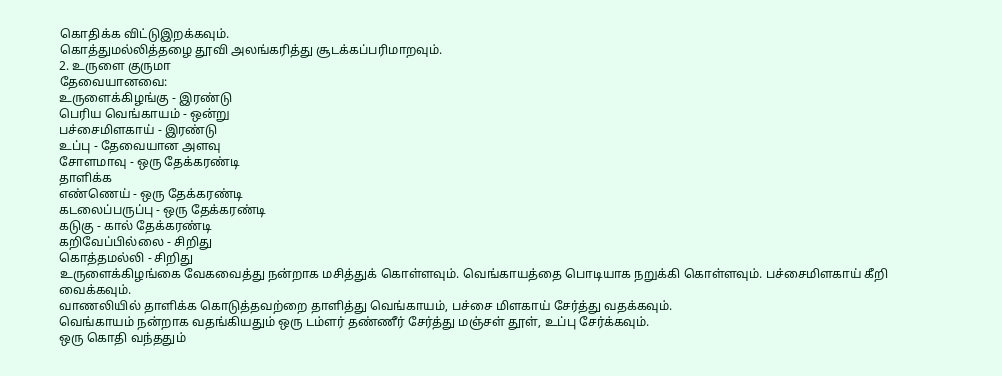கொதிக்க விட்டுஇறக்கவும்.
கொத்துமல்லித்தழை தூவி அலங்கரித்து சூடக்கப்பரிமாறவும்.
2. உருளை குருமா
தேவையானவை:
உருளைக்கிழங்கு - இரண்டு
பெரிய வெங்காயம் - ஒன்று
பச்சைமிளகாய் - இரண்டு
உப்பு - தேவையான அளவு
சோளமாவு - ஒரு தேக்கரண்டி
தாளிக்க
எண்ணெய் - ஒரு தேக்கரண்டி
கடலைப்பருப்பு - ஒரு தேக்கரண்டி
கடுகு - கால் தேக்கரண்டி
கறிவேப்பில்லை - சிறிது
கொத்தமல்லி - சிறிது
உருளைக்கிழங்கை வேகவைத்து நன்றாக மசித்துக் கொள்ளவும். வெங்காயத்தை பொடியாக நறுக்கி கொள்ளவும். பச்சைமிளகாய் கீறி வைக்கவும்.
வாணலியில் தாளிக்க கொடுத்தவற்றை தாளித்து வெங்காயம், பச்சை மிளகாய் சேர்த்து வதக்கவும்.
வெங்காயம் நன்றாக வதங்கியதும் ஒரு டம்ளர் தண்ணீர் சேர்த்து மஞ்சள் தூள், உப்பு சேர்க்கவும்.
ஒரு கொதி வந்ததும்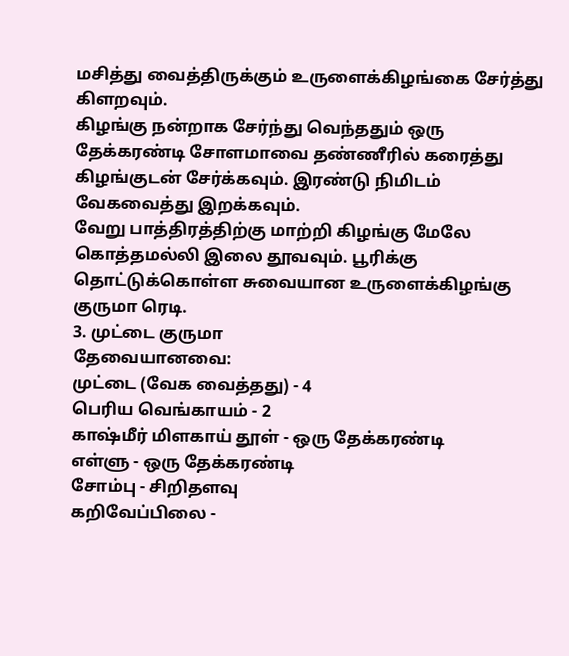மசித்து வைத்திருக்கும் உருளைக்கிழங்கை சேர்த்து கிளறவும்.
கிழங்கு நன்றாக சேர்ந்து வெந்ததும் ஒரு தேக்கரண்டி சோளமாவை தண்ணீரில் கரைத்து கிழங்குடன் சேர்க்கவும். இரண்டு நிமிடம் வேகவைத்து இறக்கவும்.
வேறு பாத்திரத்திற்கு மாற்றி கிழங்கு மேலே கொத்தமல்லி இலை தூவவும். பூரிக்கு தொட்டுக்கொள்ள சுவையான உருளைக்கிழங்கு குருமா ரெடி.
3. முட்டை குருமா
தேவையானவை:
முட்டை (வேக வைத்தது) - 4
பெரிய வெங்காயம் - 2
காஷ்மீர் மிளகாய் தூள் - ஒரு தேக்கரண்டி
எள்ளு - ஒரு தேக்கரண்டி
சோம்பு - சிறிதளவு
கறிவேப்பிலை -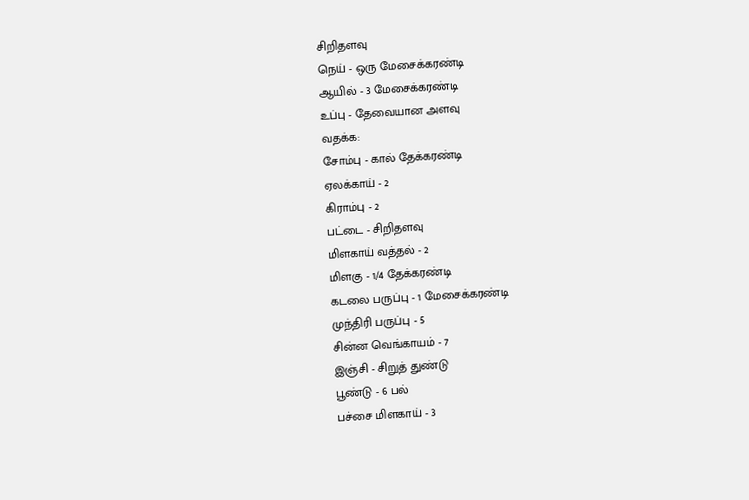சிறிதளவு
நெய் - ஒரு மேசைக்கரண்டி
ஆயில் - 3 மேசைக்கரண்டி
உப்பு - தேவையான அளவு
வதக்க:
சோம்பு - கால் தேக்கரண்டி
ஏலக்காய் - 2
கிராம்பு - 2
பட்டை - சிறிதளவு
மிளகாய் வத்தல் - 2
மிளகு - 1/4 தேக்கரண்டி
கடலை பருப்பு - 1 மேசைக்கரண்டி
முந்திரி பருப்பு - 5
சின்ன வெங்காயம் - 7
இஞ்சி - சிறுத் துண்டு
பூண்டு - 6 பல்
பச்சை மிளகாய் - 3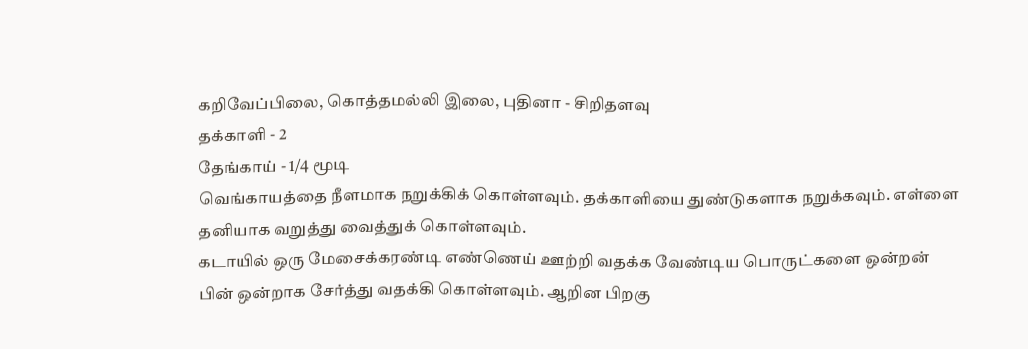கறிவேப்பிலை, கொத்தமல்லி இலை, புதினா - சிறிதளவு
தக்காளி - 2
தேங்காய் - 1/4 மூடி
வெங்காயத்தை நீளமாக நறுக்கிக் கொள்ளவும். தக்காளியை துண்டுகளாக நறுக்கவும். எள்ளை தனியாக வறுத்து வைத்துக் கொள்ளவும்.
கடாயில் ஒரு மேசைக்கரண்டி எண்ணெய் ஊற்றி வதக்க வேண்டிய பொருட்களை ஒன்றன் பின் ஒன்றாக சேர்த்து வதக்கி கொள்ளவும். ஆறின பிறகு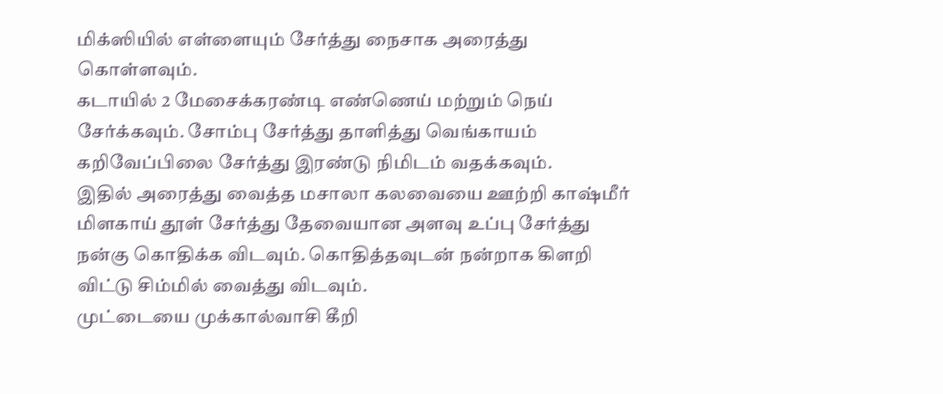மிக்ஸியில் எள்ளையும் சேர்த்து நைசாக அரைத்து கொள்ளவும்.
கடாயில் 2 மேசைக்கரண்டி எண்ணெய் மற்றும் நெய் சேர்க்கவும். சோம்பு சேர்த்து தாளித்து வெங்காயம் கறிவேப்பிலை சேர்த்து இரண்டு நிமிடம் வதக்கவும்.
இதில் அரைத்து வைத்த மசாலா கலவையை ஊற்றி காஷ்மீர் மிளகாய் தூள் சேர்த்து தேவையான அளவு உப்பு சேர்த்து நன்கு கொதிக்க விடவும். கொதித்தவுடன் நன்றாக கிளறி விட்டு சிம்மில் வைத்து விடவும்.
முட்டையை முக்கால்வாசி கீறி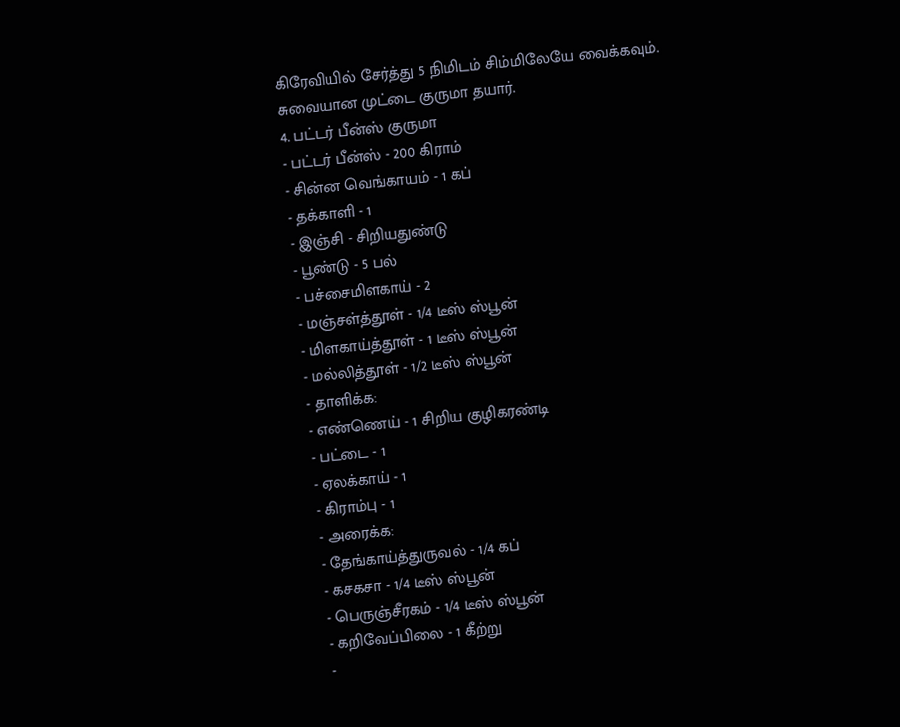கிரேவியில் சேர்த்து 5 நிமிடம் சிம்மிலேயே வைக்கவும்.
சுவையான முட்டை குருமா தயார்.
4. பட்டர் பீன்ஸ் குருமா
- பட்டர் பீன்ஸ் - 200 கிராம்
- சின்ன வெங்காயம் - 1 கப்
- தக்காளி - 1
- இஞ்சி - சிறியதுண்டு
- பூண்டு - 5 பல்
- பச்சைமிளகாய் - 2
- மஞ்சள்த்தூள் - 1/4 டீஸ் ஸ்பூன்
- மிளகாய்த்தூள் - 1 டீஸ் ஸ்பூன்
- மல்லித்தூள் - 1/2 டீஸ் ஸ்பூன்
- தாளிக்க:
- எண்ணெய் - 1 சிறிய குழிகரண்டி
- பட்டை - 1
- ஏலக்காய் - 1
- கிராம்பு - 1
- அரைக்க:
- தேங்காய்த்துருவல் - 1/4 கப்
- கசகசா - 1/4 டீஸ் ஸ்பூன்
- பெருஞ்சீரகம் - 1/4 டீஸ் ஸ்பூன்
- கறிவேப்பிலை - 1 கீற்று
-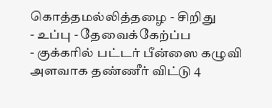கொத்தமல்லித்தழை - சிறிது
- உப்பு - தேவைக்கேற்ப்ப
- குக்கரில் பட்டர் பீன்ஸை கழுவி அளவாக தண்ணீர் விட்டு 4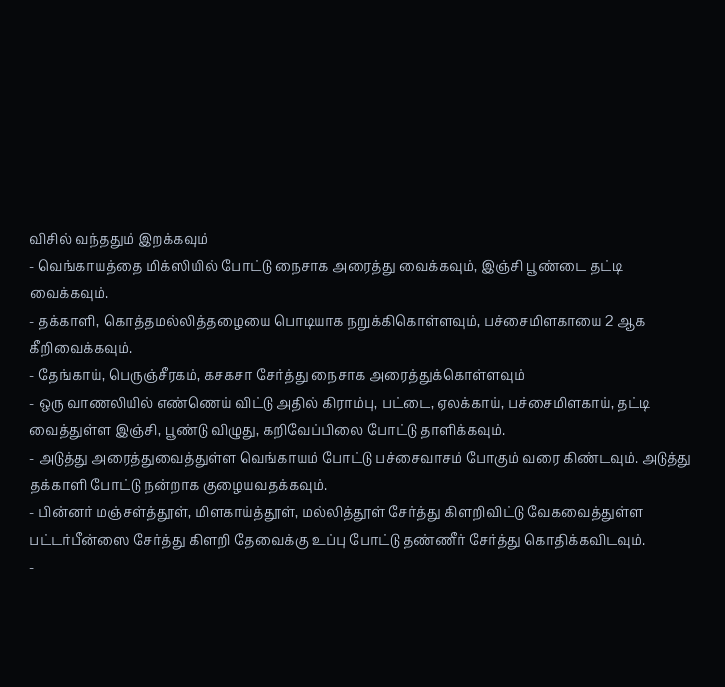விசில் வந்ததும் இறக்கவும்
- வெங்காயத்தை மிக்ஸியில் போட்டு நைசாக அரைத்து வைக்கவும், இஞ்சி பூண்டை தட்டி வைக்கவும்.
- தக்காளி, கொத்தமல்லித்தழையை பொடியாக நறுக்கிகொள்ளவும், பச்சைமிளகாயை 2 ஆக கீறிவைக்கவும்.
- தேங்காய், பெருஞ்சீரகம், கசகசா சேர்த்து நைசாக அரைத்துக்கொள்ளவும்
- ஒரு வாணலியில் எண்ணெய் விட்டு அதில் கிராம்பு, பட்டை, ஏலக்காய், பச்சைமிளகாய், தட்டி வைத்துள்ள இஞ்சி, பூண்டு விழுது, கறிவேப்பிலை போட்டு தாளிக்கவும்.
- அடுத்து அரைத்துவைத்துள்ள வெங்காயம் போட்டு பச்சைவாசம் போகும் வரை கிண்டவும். அடுத்து தக்காளி போட்டு நன்றாக குழையவதக்கவும்.
- பின்னர் மஞ்சள்த்தூள், மிளகாய்த்தூள், மல்லித்தூள் சேர்த்து கிளறிவிட்டு வேகவைத்துள்ள பட்டர்பீன்ஸை சேர்த்து கிளறி தேவைக்கு உப்பு போட்டு தண்ணீர் சேர்த்து கொதிக்கவிடவும்.
-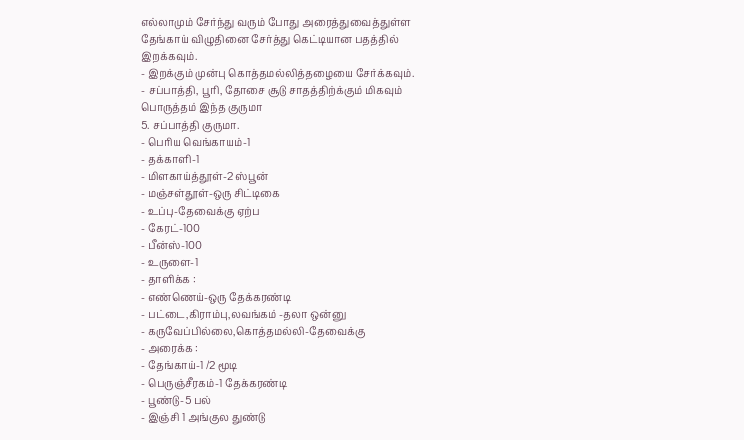எல்லாமும் சேர்ந்து வரும் போது அரைத்துவைத்துள்ள தேங்காய் விழுதினை சேர்த்து கெட்டியான பதத்தில் இறக்கவும்.
- இறக்கும் முன்பு கொத்தமல்லித்தழையை சேர்க்கவும்.
- சப்பாத்தி, பூரி, தோசை சூடு சாதத்திற்க்கும் மிகவும் பொருத்தம் இந்த குருமா
5. சப்பாத்தி குருமா.
- பெரிய வெங்காயம்-1
- தக்காளி-1
- மிளகாய்த்தூள்-2 ஸ்பூன்
- மஞ்சள்தூள்-ஒரு சிட்டிகை
- உப்பு-தேவைக்கு ஏற்ப
- கேரட்-100
- பீன்ஸ்-100
- உருளை-1
- தாளிக்க :
- எண்ணெய்-ஒரு தேக்கரண்டி
- பட்டை,கிராம்பு,லவங்கம் -தலா ஒன்னு
- கருவேப்பில்லை,கொத்தமல்லி-தேவைக்கு
- அரைக்க :
- தேங்காய்-1 /2 மூடி
- பெருஞ்சீரகம்-1 தேக்கரண்டி
- பூண்டு-5 பல்
- இஞ்சி 1 அங்குல துண்டு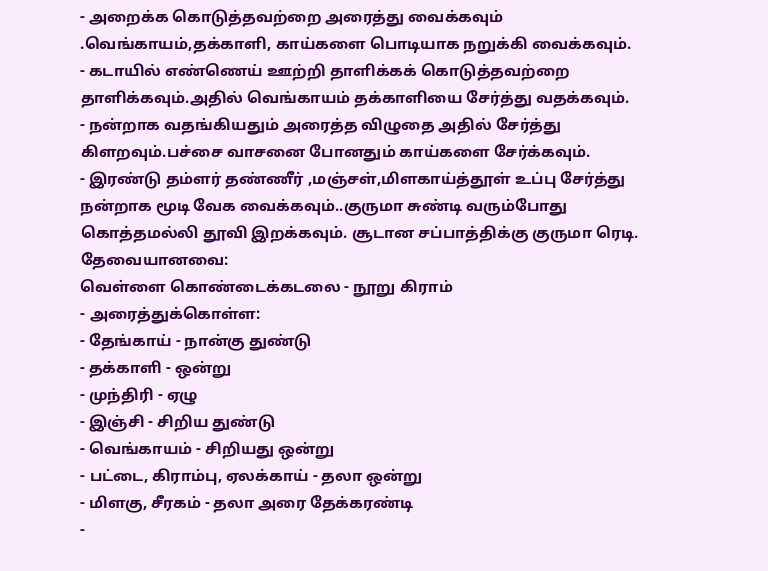- அறைக்க கொடுத்தவற்றை அரைத்து வைக்கவும் .வெங்காயம்,தக்காளி, காய்களை பொடியாக நறுக்கி வைக்கவும்.
- கடாயில் எண்ணெய் ஊற்றி தாளிக்கக் கொடுத்தவற்றை தாளிக்கவும்.அதில் வெங்காயம் தக்காளியை சேர்த்து வதக்கவும்.
- நன்றாக வதங்கியதும் அரைத்த விழுதை அதில் சேர்த்து கிளறவும்.பச்சை வாசனை போனதும் காய்களை சேர்க்கவும்.
- இரண்டு தம்ளர் தண்ணீர் ,மஞ்சள்,மிளகாய்த்தூள் உப்பு சேர்த்து நன்றாக மூடி வேக வைக்கவும்..குருமா சுண்டி வரும்போது கொத்தமல்லி தூவி இறக்கவும். சூடான சப்பாத்திக்கு குருமா ரெடி.
தேவையானவை:
வெள்ளை கொண்டைக்கடலை - நூறு கிராம்
- அரைத்துக்கொள்ள:
- தேங்காய் - நான்கு துண்டு
- தக்காளி - ஒன்று
- முந்திரி - ஏழு
- இஞ்சி - சிறிய துண்டு
- வெங்காயம் - சிறியது ஒன்று
- பட்டை, கிராம்பு, ஏலக்காய் - தலா ஒன்று
- மிளகு, சீரகம் - தலா அரை தேக்கரண்டி
-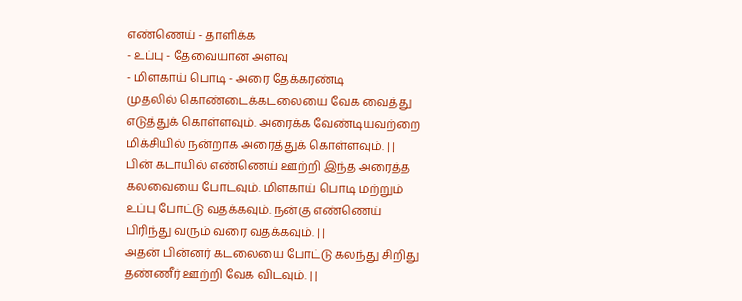எண்ணெய் - தாளிக்க
- உப்பு - தேவையான அளவு
- மிளகாய் பொடி - அரை தேக்கரண்டி
முதலில் கொண்டைக்கடலையை வேக வைத்து எடுத்துக் கொள்ளவும். அரைக்க வேண்டியவற்றை மிக்சியில் நன்றாக அரைத்துக் கொள்ளவும். | |
பின் கடாயில் எண்ணெய் ஊற்றி இந்த அரைத்த கலவையை போடவும். மிளகாய் பொடி மற்றும் உப்பு போட்டு வதக்கவும். நன்கு எண்ணெய் பிரிந்து வரும் வரை வதக்கவும். | |
அதன் பின்னர் கடலையை போட்டு கலந்து சிறிது தண்ணீர் ஊற்றி வேக விடவும். | |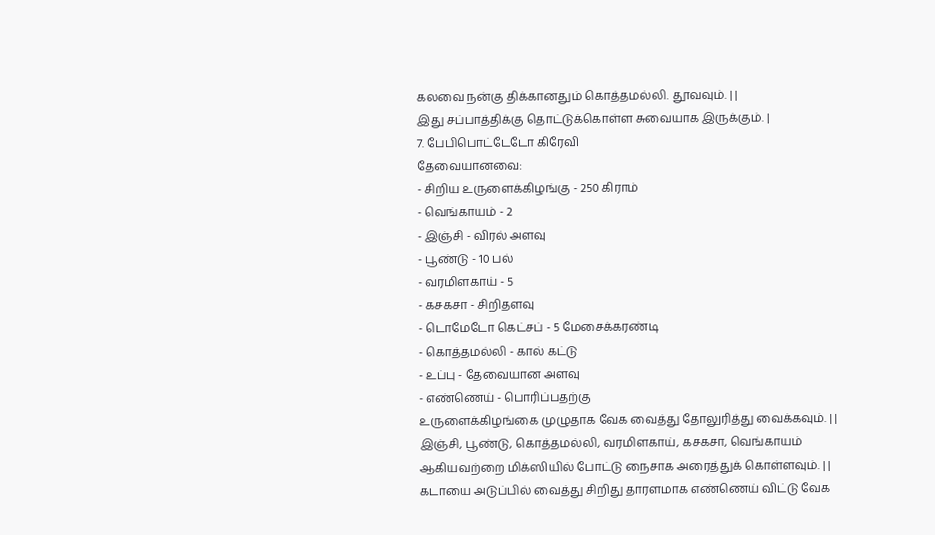கலவை நன்கு திக்கானதும் கொத்தமல்லி. தூவவும். | |
இது சப்பாத்திக்கு தொட்டுக்கொள்ள சுவையாக இருக்கும். |
7. பேபிபொட்டேடோ கிரேவி
தேவையானவை:
- சிறிய உருளைக்கிழங்கு - 250 கிராம்
- வெங்காயம் - 2
- இஞ்சி - விரல் அளவு
- பூண்டு - 10 பல்
- வரமிளகாய் - 5
- கசகசா - சிறிதளவு
- டொமேடோ கெட்சப் - 5 மேசைக்கரண்டி
- கொத்தமல்லி - கால் கட்டு
- உப்பு - தேவையான அளவு
- எண்ணெய் - பொரிப்பதற்கு
உருளைக்கிழங்கை முழுதாக வேக வைத்து தோலுரித்து வைக்கவும். | |
இஞ்சி, பூண்டு, கொத்தமல்லி, வரமிளகாய், கசகசா, வெங்காயம் ஆகியவற்றை மிக்ஸியில் போட்டு நைசாக அரைத்துக் கொள்ளவும். | |
கடாயை அடுப்பில் வைத்து சிறிது தாரளமாக எண்ணெய் விட்டு வேக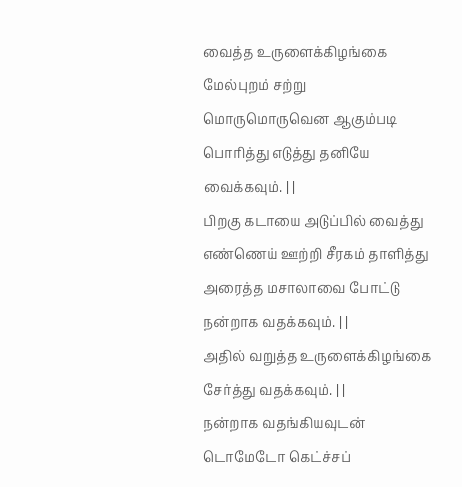வைத்த உருளைக்கிழங்கை மேல்புறம் சற்று மொருமொருவென ஆகும்படி பொரித்து எடுத்து தனியே வைக்கவும். | |
பிறகு கடாயை அடுப்பில் வைத்து எண்ணெய் ஊற்றி சீரகம் தாளித்து அரைத்த மசாலாவை போட்டு நன்றாக வதக்கவும். | |
அதில் வறுத்த உருளைக்கிழங்கை சேர்த்து வதக்கவும். | |
நன்றாக வதங்கியவுடன் டொமேடோ கெட்ச்சப்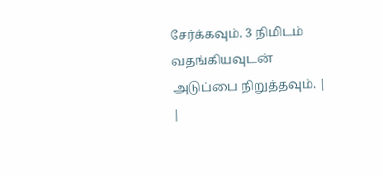சேர்க்கவும். 3 நிமிடம் வதங்கியவுடன் அடுப்பை நிறுத்தவும். | |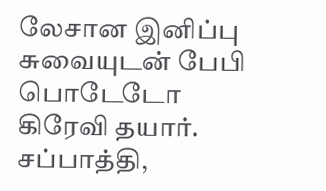லேசான இனிப்பு சுவையுடன் பேபி பொடேடோ கிரேவி தயார். சப்பாத்தி,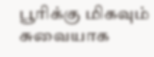பூரிக்கு மிகவும் சுவையாக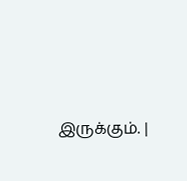இருக்கும். |